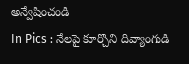అన్వేషించండి
In Pics : నేలపై కూర్చొని దివ్యాంగుడి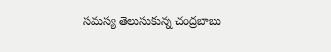సమస్య తెలుసుకున్న చంద్రబాబు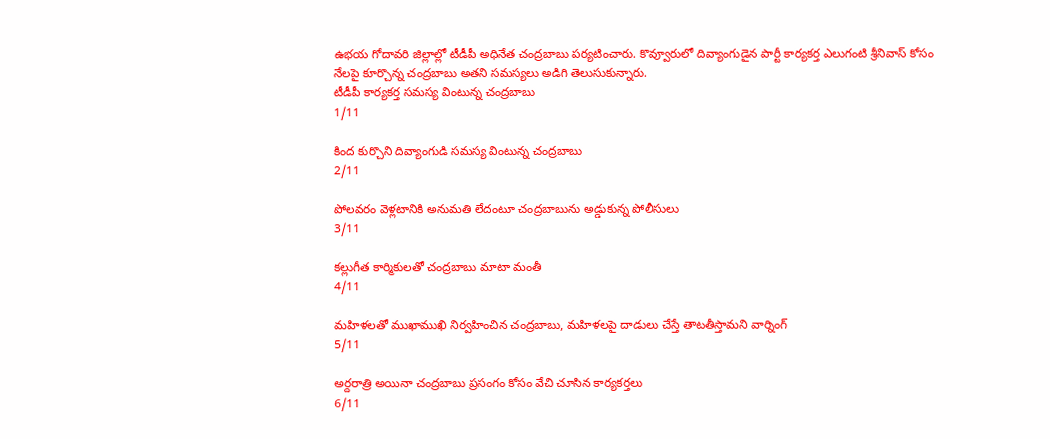ఉభయ గోదావరి జిల్లాల్లో టీడీపీ అధినేత చంద్రబాబు పర్యటించారు. కొవ్వూరులో దివ్యాంగుడైన పార్టీ కార్యకర్త ఎలుగంటి శ్రీనివాస్ కోసం నేలపై కూర్చొన్న చంద్రబాబు అతని సమస్యలు అడిగి తెలుసుకున్నారు.
టీడీపీ కార్యకర్త సమస్య వింటున్న చంద్రబాబు
1/11

కింద కుర్చొని దివ్యాంగుడి సమస్య వింటున్న చంద్రబాబు
2/11

పోలవరం వెళ్లటానికి అనుమతి లేదంటూ చంద్రబాబును అడ్డుకున్న పోలీసులు
3/11

కల్లుగీత కార్మికులతో చంద్రబాబు మాటా మంతీ
4/11

మహిళలతో ముఖాముఖి నిర్వహించిన చంద్రబాబు, మహిళలపై దాడులు చేస్తే తాటతీస్తామని వార్నింగ్
5/11

అర్దరాత్రి అయినా చంద్రబాబు ప్రసంగం కోసం వేచి చూసిన కార్యకర్తలు
6/11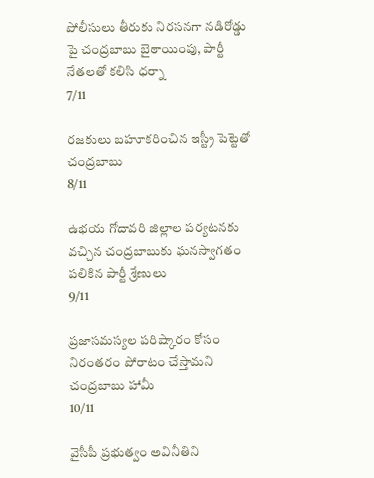పోలీసులు తీరుకు నిరసనగా నడిరోడ్డు పై చంద్రబాబు బైఠాయింపు, పార్టీ నేతలతో కలిసి ధర్నా
7/11

రజకులు బహూకరించిన ఇస్ట్రీ పెట్టెతో చంద్రబాబు
8/11

ఉభయ గోదావరి జిల్లాల పర్యటనకు వచ్చిన చంద్రబాబుకు ఘనస్వాగతం పలికిన పార్టీ శ్రేణులు
9/11

ప్రజాసమస్యల పరిష్కారం కోసం నిరంతరం పోరాటం చేస్తామని చంద్రబాబు హామీ
10/11

వైసీపీ ప్రభుత్వం అవినీతిని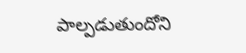పాల్పడుతుందోని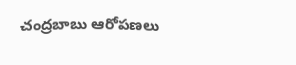చంద్రబాబు ఆరోపణలు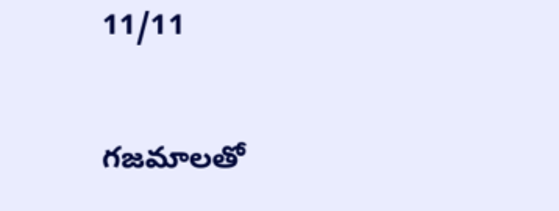11/11

గజమాలతో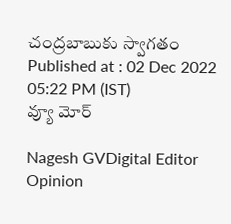చంద్రబాబుకు స్వాగతం
Published at : 02 Dec 2022 05:22 PM (IST)
వ్యూ మోర్

Nagesh GVDigital Editor
Opinion